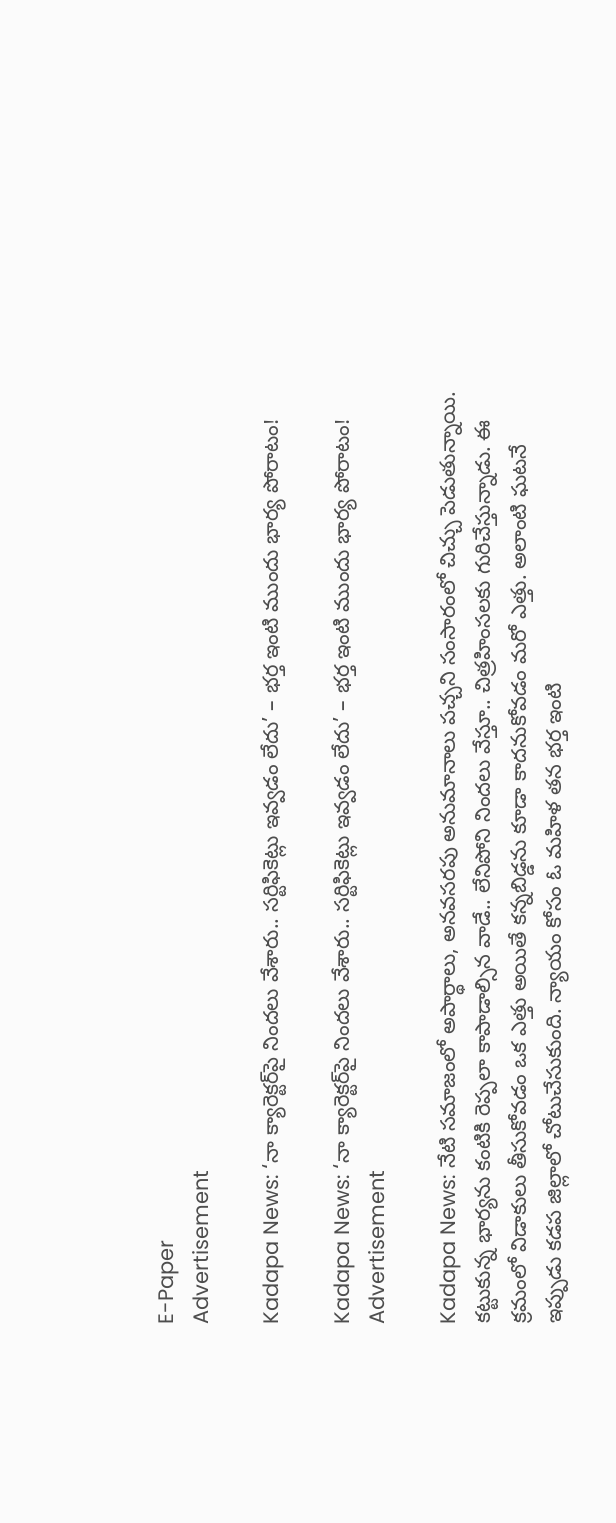E-Paper
Advertisement

Kadapa News: ‘నా క్యారెక్టర్‌పై నిందలు వేశారు.. సర్టిఫికెట్లు ఇవ్వడం లేదు’ – భర్త ఇంటి ముందు భార్య పోరాటం!

Kadapa News: ‘నా క్యారెక్టర్‌పై నిందలు వేశారు.. సర్టిఫికెట్లు ఇవ్వడం లేదు’ – భర్త ఇంటి ముందు భార్య పోరాటం!
Advertisement

Kadapa News: నేటి సమాజంలో అపార్థాలు, అనవసరపు అనుమానాలు పచ్చని సంసారంలో చిచ్చు పెడుతున్నాయి. కట్టుకున్న భార్యను కంటికి రెప్పలా కాపాడాల్సిన వాడే.. లేనిపోని నిందలు వేస్తూ.. చిత్రహింసలకు గురిచేస్తున్నాడు. ఈ క్రమంలో విడాకులు తీసుకోవడం ఒక ఎత్తు అయితే కన్నబిడ్డను కూడా కాదనుకోవడం మరో ఎత్తు. అలాంటి ఘటనే ఇప్పుడు కడప జిల్లాలో చోటుచేసుకుంది. న్యాయం కోసం ఓ మహిళ తన భర్త ఇంటి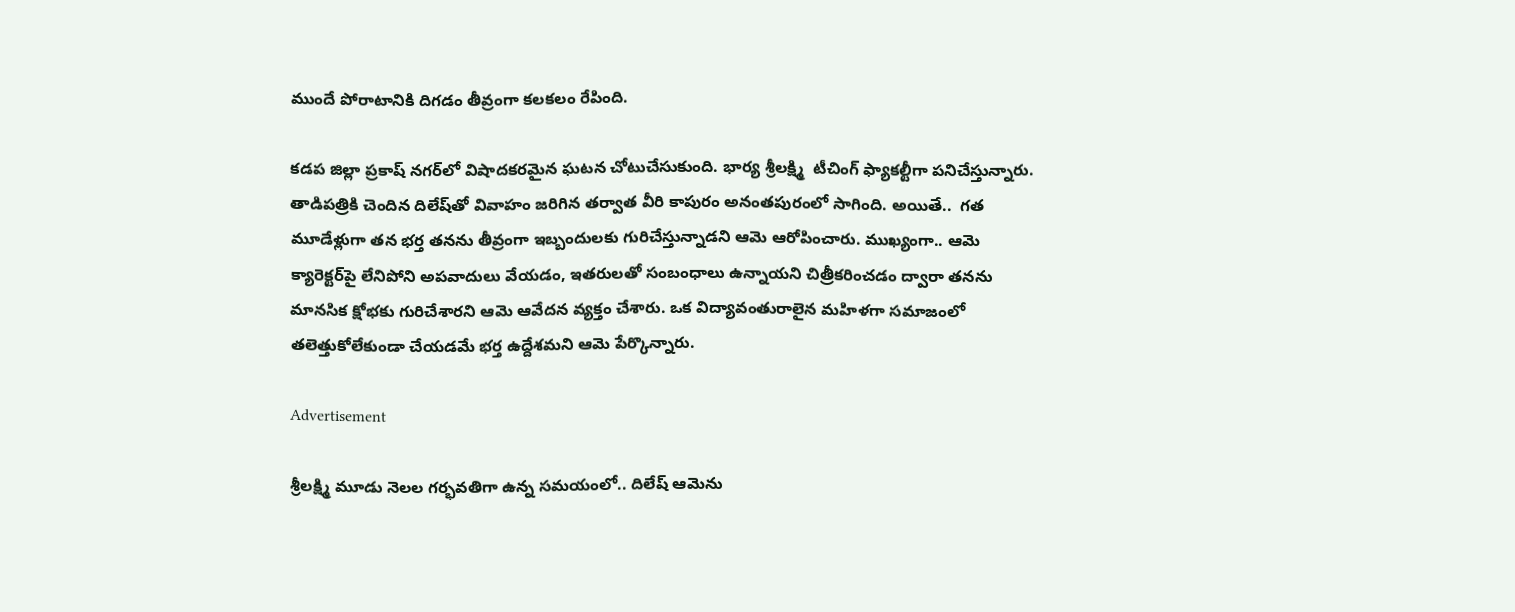ముందే పోరాటానికి దిగడం తీవ్రంగా కలకలం రేపింది.

కడప జిల్లా ప్రకాష్ నగర్‌లో విషాదకరమైన ఘటన చోటుచేసుకుంది. భార్య శ్రీలక్ష్మి  టీచింగ్ ఫ్యాకల్టీగా పనిచేస్తున్నారు. తాడిపత్రికి చెందిన దిలేష్‌తో వివాహం జరిగిన తర్వాత వీరి కాపురం అనంతపురంలో సాగింది. అయితే..  గత మూడేళ్లుగా తన భర్త తనను తీవ్రంగా ఇబ్బందులకు గురిచేస్తున్నాడని ఆమె ఆరోపించారు. ముఖ్యంగా.. ఆమె క్యారెక్టర్‌పై లేనిపోని అపవాదులు వేయడం, ఇతరులతో సంబంధాలు ఉన్నాయని చిత్రీకరించడం ద్వారా తనను మానసిక క్షోభకు గురిచేశారని ఆమె ఆవేదన వ్యక్తం చేశారు. ఒక విద్యావంతురాలైన మహిళగా సమాజంలో తలెత్తుకోలేకుండా చేయడమే భర్త ఉద్దేశమని ఆమె పేర్కొన్నారు.

Advertisement

శ్రీలక్ష్మి మూడు నెలల గర్భవతిగా ఉన్న సమయంలో.. దిలేష్ ఆమెను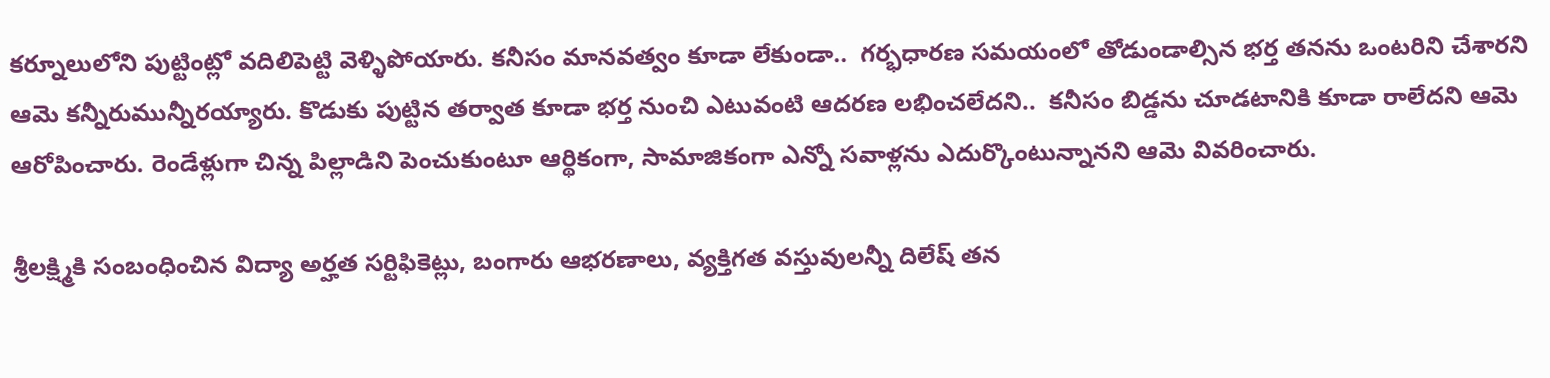కర్నూలులోని పుట్టింట్లో వదిలిపెట్టి వెళ్ళిపోయారు. కనీసం మానవత్వం కూడా లేకుండా..  గర్భధారణ సమయంలో తోడుండాల్సిన భర్త తనను ఒంటరిని చేశారని ఆమె కన్నీరుమున్నీరయ్యారు. కొడుకు పుట్టిన తర్వాత కూడా భర్త నుంచి ఎటువంటి ఆదరణ లభించలేదని..  కనీసం బిడ్డను చూడటానికి కూడా రాలేదని ఆమె ఆరోపించారు. రెండేళ్లుగా చిన్న పిల్లాడిని పెంచుకుంటూ ఆర్థికంగా, సామాజికంగా ఎన్నో సవాళ్లను ఎదుర్కొంటున్నానని ఆమె వివరించారు.

శ్రీలక్ష్మికి సంబంధించిన విద్యా అర్హత సర్టిఫికెట్లు, బంగారు ఆభరణాలు, వ్యక్తిగత వస్తువులన్నీ దిలేష్ తన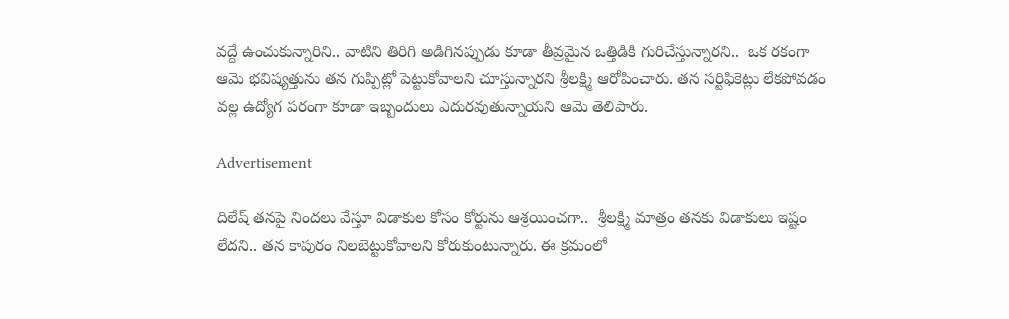వద్దే ఉంచుకున్నారిని.. వాటిని తిరిగి అడిగినప్పుడు కూడా తీవ్రమైన ఒత్తిడికి గురిచేస్తున్నారని..  ఒక రకంగా ఆమె భవిష్యత్తును తన గుప్పిట్లో పెట్టుకోవాలని చూస్తున్నారని శ్రీలక్ష్మి ఆరోపించారు. తన సర్టిఫికెట్లు లేకపోవడం వల్ల ఉద్యోగ పరంగా కూడా ఇబ్బందులు ఎదురవుతున్నాయని ఆమె తెలిపారు.

Advertisement

దిలేష్ తనపై నిందలు వేస్తూ విడాకుల కోసం కోర్టును ఆశ్రయించగా..  శ్రీలక్ష్మి మాత్రం తనకు విడాకులు ఇష్టం లేదని.. తన కాపురం నిలబెట్టుకోవాలని కోరుకుంటున్నారు. ఈ క్రమంలో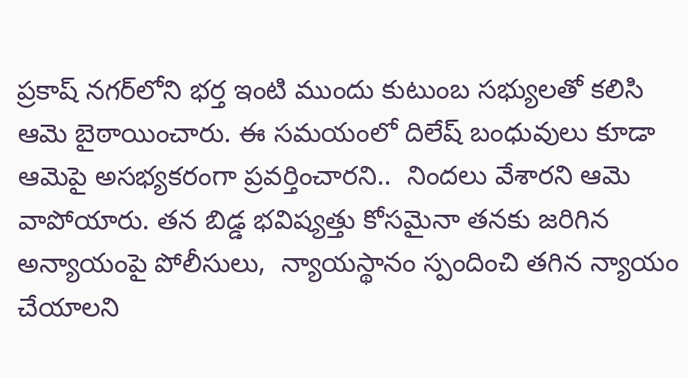ప్రకాష్ నగర్‌లోని భర్త ఇంటి ముందు కుటుంబ సభ్యులతో కలిసి ఆమె బైఠాయించారు. ఈ సమయంలో దిలేష్ బంధువులు కూడా ఆమెపై అసభ్యకరంగా ప్రవర్తించారని..  నిందలు వేశారని ఆమె వాపోయారు. తన బిడ్డ భవిష్యత్తు కోసమైనా తనకు జరిగిన అన్యాయంపై పోలీసులు,  న్యాయస్థానం స్పందించి తగిన న్యాయం చేయాలని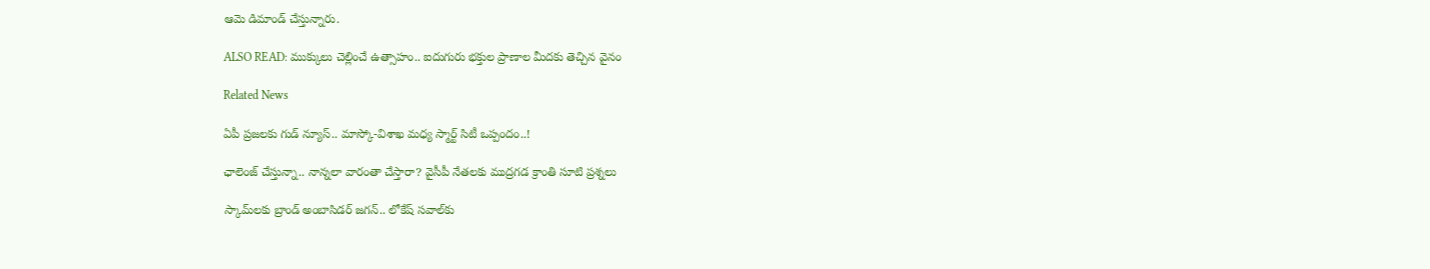ఆమె డిమాండ్ చేస్తున్నారు.

ALSO READ: ముక్కులు చెల్లించే ఉత్సాహం.. ఐదుగురు భక్తుల ప్రాణాల మీదకు తెచ్చిన వైనం

Related News

ఏపీ ప్రజలకు గుడ్ న్యూస్.. మాస్కో-విశాఖ మధ్య స్మార్ట్ సిటీ ఒప్పందం..!

ఛాలెంజ్ చేస్తున్నా.. నాన్నలా వారంతా చేస్తారా? వైసీపీ నేతలకు ముద్రగడ క్రాంతి సూటి ప్రశ్నలు

స్కామ్‌లకు బ్రాండ్ అంబాసిడర్ జగన్.. లోకేష్ సవాల్‌కు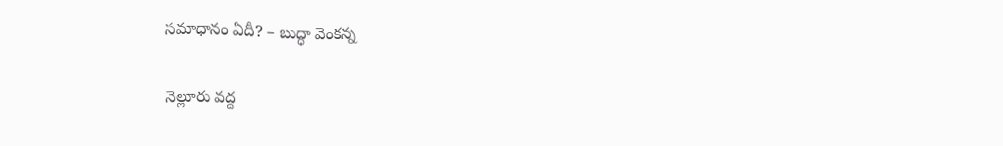సమాధానం ఏదీ? – బుద్ధా వెంకన్న

నెల్లూరు వద్ద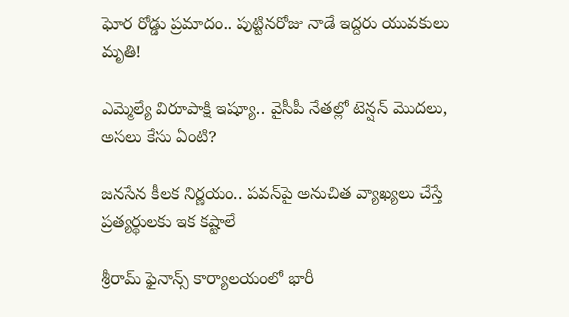ఘోర రోడ్డు ప్రమాదం.. పుట్టినరోజు నాడే ఇద్దరు యువకులు మృతి!

ఎమ్మెల్యే విరూపాక్షి ఇష్యూ.. వైసీపీ నేతల్లో టెన్షన్ మొదలు, అసలు కేసు ఏంటి?

జనసేన కీలక నిర్ణయం.. పవన్‌పై అనుచిత వ్యాఖ్యలు చేస్తే ప్రత్యర్థులకు ఇక కష్టాలే

శ్రీరామ్ ఫైనాన్స్ కార్యాలయంలో భారీ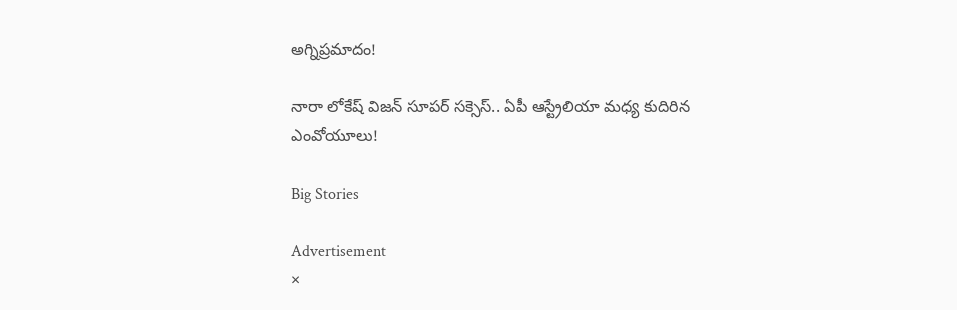అగ్నిప్రమాదం!

నారా లోకేష్ విజన్ సూపర్ సక్సెస్.. ఏపీ ఆస్ట్రేలియా మధ్య కుదిరిన ఎంవోయూలు!

Big Stories

Advertisement
×